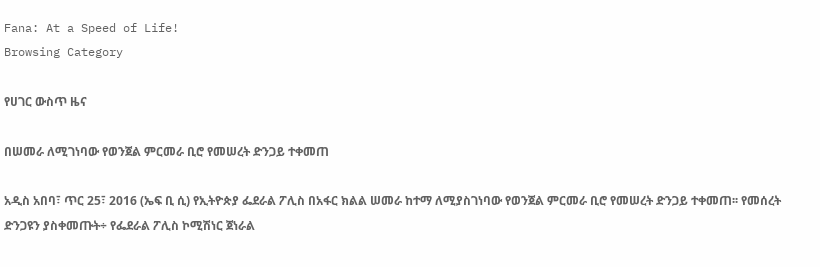Fana: At a Speed of Life!
Browsing Category

የሀገር ውስጥ ዜና

በሠመራ ለሚገነባው የወንጀል ምርመራ ቢሮ የመሠረት ድንጋይ ተቀመጠ

አዲስ አበባ፣ ጥር 25፣ 2016 (ኤፍ ቢ ሲ) የኢትዮጵያ ፌደራል ፖሊስ በአፋር ክልል ሠመራ ከተማ ለሚያስገነባው የወንጀል ምርመራ ቢሮ የመሠረት ድንጋይ ተቀመጠ፡፡ የመሰረት ድንጋዩን ያስቀመጡት÷ የፌደራል ፖሊስ ኮሚሽነር ጀነራል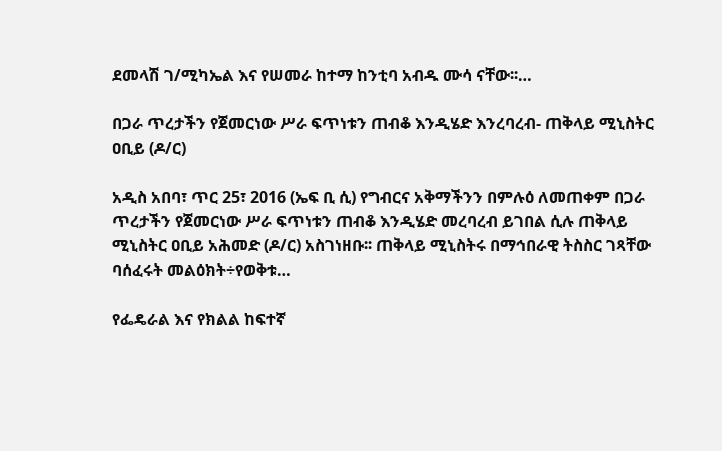ደመላሽ ገ/ሚካኤል እና የሠመራ ከተማ ከንቲባ አብዱ ሙሳ ናቸው፡፡…

በጋራ ጥረታችን የጀመርነው ሥራ ፍጥነቱን ጠብቆ እንዲሄድ እንረባረብ- ጠቅላይ ሚኒስትር ዐቢይ (ዶ/ር)

አዲስ አበባ፣ ጥር 25፣ 2016 (ኤፍ ቢ ሲ) የግብርና አቅማችንን በምሉዕ ለመጠቀም በጋራ ጥረታችን የጀመርነው ሥራ ፍጥነቱን ጠብቆ እንዲሄድ መረባረብ ይገበል ሲሉ ጠቅላይ ሚኒስትር ዐቢይ አሕመድ (ዶ/ር) አስገነዘቡ፡፡ ጠቅላይ ሚኒስትሩ በማኅበራዊ ትስስር ገጻቸው ባሰፈሩት መልዕክት÷የወቅቱ…

የፌዴራል እና የክልል ከፍተኛ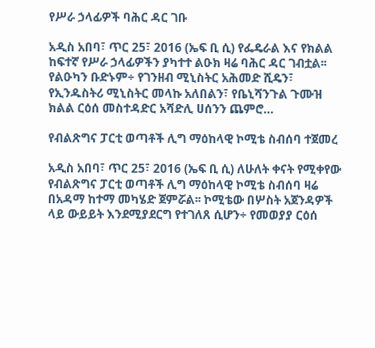የሥራ ኃላፊዎች ባሕር ዳር ገቡ

አዲስ አበባ፣ ጥር 25፣ 2016 (ኤፍ ቢ ሲ) የፌዴራል እና የክልል ከፍተኛ የሥራ ኃላፊዎችን ያካተተ ልዑክ ዛሬ ባሕር ዳር ገብቷል፡፡ የልዑካን ቡድኑም÷ የገንዘብ ሚኒስትር አሕመድ ሺዴን፣ የኢንዱስትሪ ሚኒስትር መላኩ አለበልን፣ የቤኒሻንጉል ጉሙዝ ክልል ርዕሰ መስተዳድር አሻድሊ ሀሰንን ጨምሮ…

የብልጽግና ፓርቲ ወጣቶች ሊግ ማዕከላዊ ኮሚቴ ስብሰባ ተጀመረ

አዲስ አበባ፣ ጥር 25፣ 2016 (ኤፍ ቢ ሲ) ለሁለት ቀናት የሚቀየው የብልጽግና ፓርቲ ወጣቶች ሊግ ማዕከላዊ ኮሚቴ ስብሰባ ዛሬ በአዳማ ከተማ መካሄድ ጀምሯል፡፡ ኮሚቴው በሦስት አጀንዳዎች ላይ ውይይት እንደሚያደርግ የተገለጸ ሲሆን÷ የመወያያ ርዕሰ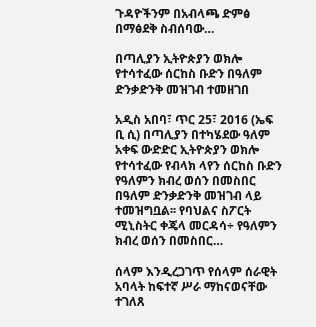ጉዳዮችንም በአብላጫ ድምፅ በማፅደቅ ስብሰባው…

በጣሊያን ኢትዮጵያን ወክሎ የተሳተፈው ሰርከስ ቡድን በዓለም ድንቃድንቅ መዝገብ ተመዘገበ

አዲስ አበባ፣ ጥር 25፣ 2016 (ኤፍ ቢ ሲ) በጣሊያን በተካሄደው ዓለም አቀፍ ውድድር ኢትዮጵያን ወክሎ የተሳተፈው የብላክ ላየን ሰርከስ ቡድን የዓለምን ክብረ ወሰን በመስበር በዓለም ድንቃድንቅ መዝገብ ላይ ተመዝግቧል፡፡ የባህልና ስፖርት ሚኒስትር ቀጄላ መርዳሳ÷ የዓለምን ክብረ ወሰን በመስበር…

ሰላም እንዲረጋገጥ የሰላም ሰራዊት አባላት ከፍተኛ ሥራ ማከናወናቸው ተገለጸ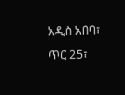አዲስ አበባ፣ ጥር 25፣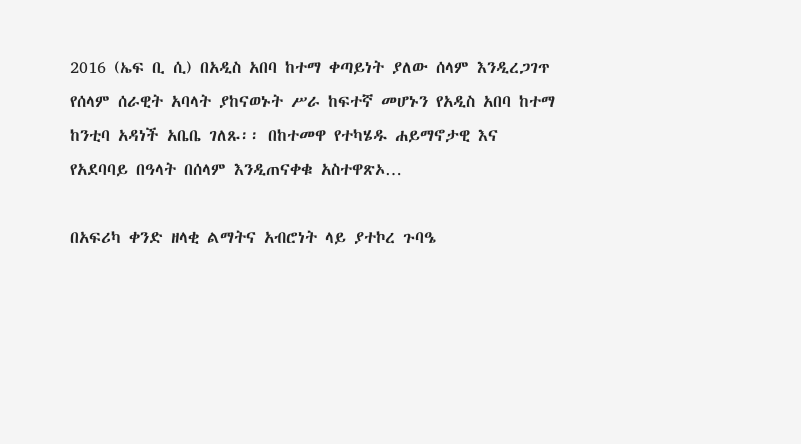2016 (ኤፍ ቢ ሲ) በአዲስ አበባ ከተማ ቀጣይነት ያለው ሰላም እንዲረጋገጥ የሰላም ሰራዊት አባላት ያከናወኑት ሥራ ከፍተኛ መሆኑን የአዲስ አበባ ከተማ ከንቲባ አዳነች አቤቤ ገለጹ፡፡ በከተመዋ የተካሄዱ ሐይማኖታዊ እና የአደባባይ በዓላት በሰላም እንዲጠናቀቁ አስተዋጽኦ…

በአፍሪካ ቀንድ ዘላቂ ልማትና አብሮነት ላይ ያተኮረ ጉባዔ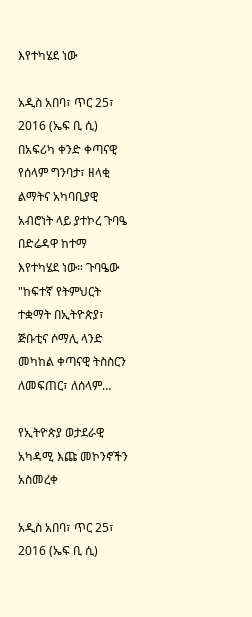እየተካሄደ ነው

አዲስ አበባ፣ ጥር 25፣ 2016 (ኤፍ ቢ ሲ) በአፍሪካ ቀንድ ቀጣናዊ የሰላም ግንባታ፣ ዘላቂ ልማትና አካባቢያዊ አብሮነት ላይ ያተኮረ ጉባዔ በድሬዳዋ ከተማ እየተካሄደ ነው። ጉባዔው "ከፍተኛ የትምህርት ተቋማት በኢትዮጵያ፣ ጅቡቲና ሶማሊ ላንድ መካከል ቀጣናዊ ትስስርን ለመፍጠር፣ ለሰላም…

የኢትዮጵያ ወታደራዊ አካዳሚ እጩ መኮንኖችን አስመረቀ

አዲስ አበባ፣ ጥር 25፣ 2016 (ኤፍ ቢ ሲ)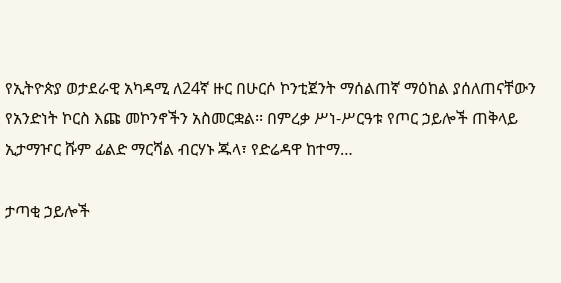የኢትዮጵያ ወታደራዊ አካዳሚ ለ24ኛ ዙር በሁርሶ ኮንቲጀንት ማሰልጠኛ ማዕከል ያሰለጠናቸውን የአንድነት ኮርስ እጩ መኮንኖችን አስመርቋል፡፡ በምረቃ ሥነ-ሥርዓቱ የጦር ኃይሎች ጠቅላይ ኢታማዦር ሹም ፊልድ ማርሻል ብርሃኑ ጁላ፣ የድሬዳዋ ከተማ…

ታጣቂ ኃይሎች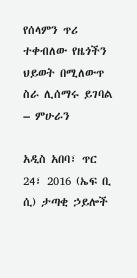የሰላምን ጥሪ ተቀብለው የዜጎችን ህይወት በሚለውጥ ስራ ሊሰማሩ ይገባል – ምሁራን

አዲስ አበባ፣ ጥር 24፣ 2016 (ኤፍ ቢ ሲ) ታጣቂ ኃይሎች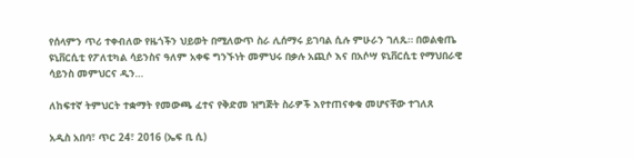የሰላምን ጥሪ ተቀብለው የዜጎችን ህይወት በሚለውጥ ስራ ሊሰማሩ ይገባል ሲሉ ምሁራን ገለጹ። በወልቂጤ ዩኒቨርሲቲ የፖለቲካል ሳይንስና ዓለም አቀፍ ግንኙነት መምህሩ በቃሉ አጪሶ እና በአሶሣ ዩኒቨርሲቲ የማህበራዊ ሳይንስ መምህርና ዲን…

ለከፍተኛ ትምህርት ተቋማት የመውጫ ፈተና የቅድመ ዝግጅት ስራዎች እየተጠናቀቁ መሆናቸው ተገለጸ

አዲስ አበባ፣ ጥር 24፣ 2016 (ኤፍ ቢ ሲ)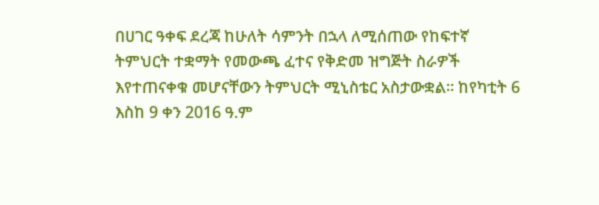በሀገር ዓቀፍ ደረጃ ከሁለት ሳምንት በኋላ ለሚሰጠው የከፍተኛ ትምህርት ተቋማት የመውጫ ፈተና የቅድመ ዝግጅት ስራዎች እየተጠናቀቁ መሆናቸውን ትምህርት ሚኒስቴር አስታውቋል። ከየካቲት 6 እስከ 9 ቀን 2016 ዓ.ም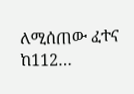ለሚሰጠው ፈተና ከ112…